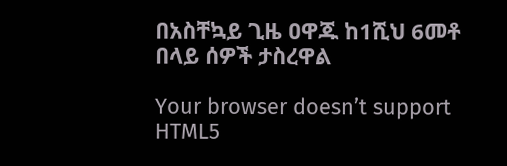በአስቸኳይ ጊዜ ዐዋጁ ከ1ሺህ 6መቶ በላይ ሰዎች ታስረዋል

Your browser doesn’t support HTML5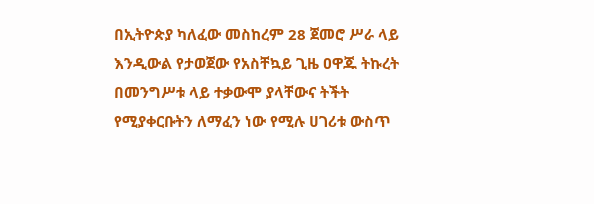በኢትዮጵያ ካለፈው መስከረም 28 ጀመሮ ሥራ ላይ እንዲውል የታወጀው የአስቸኳይ ጊዜ ዐዋጁ ትኩረት በመንግሥቱ ላይ ተቃውሞ ያላቸውና ትችት የሚያቀርቡትን ለማፈን ነው የሚሉ ሀገሪቱ ውስጥ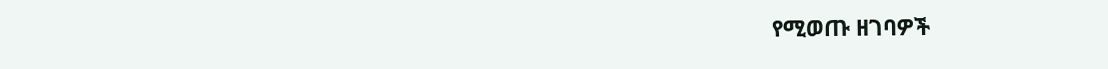የሚወጡ ዘገባዎች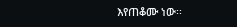እየጠቆሙ ነው፡፡